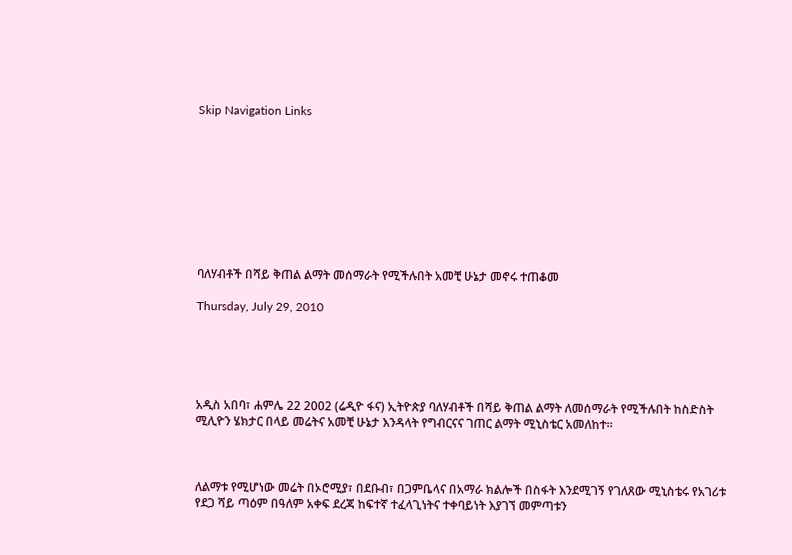Skip Navigation Links









ባለሃብቶች በሻይ ቅጠል ልማት መሰማራት የሚችሉበት አመቺ ሁኔታ መኖሩ ተጠቆመ

Thursday, July 29, 2010





አዲስ አበባ፣ ሐምሌ 22 2002 (ሬዲዮ ፋና) ኢትዮጵያ ባለሃብቶች በሻይ ቅጠል ልማት ለመሰማራት የሚችሉበት ከስድስት ሚሊዮን ሄክታር በላይ መሬትና አመቺ ሁኔታ እንዳላት የግብርናና ገጠር ልማት ሚኒስቴር አመለከተ፡፡



ለልማቱ የሚሆነው መሬት በኦሮሚያ፣ በደቡብ፣ በጋምቤላና በአማራ ክልሎች በስፋት እንደሚገኝ የገለጸው ሚኒስቴሩ የአገሪቱ የደጋ ሻይ ጣዕም በዓለም አቀፍ ደረጃ ከፍተኛ ተፈላጊነትና ተቀባይነት እያገኘ መምጣቱን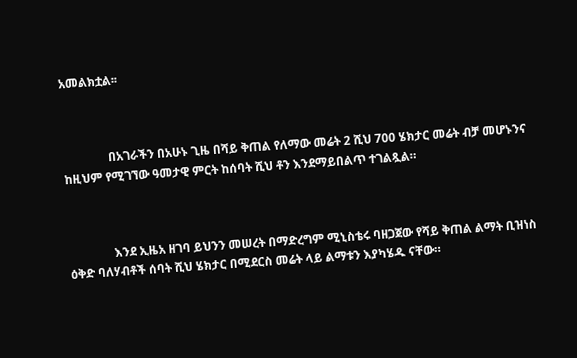አመልክቷል፡፡



               በአገራችን በአሁኑ ጊዜ በሻይ ቅጠል የለማው መሬት 2 ሺህ 700 ሄክታር መሬት ብቻ መሆኑንና ከዚህም የሚገኘው ዓመታዊ ምርት ከሰባት ሺህ ቶን እንደማይበልጥ ተገልጿል።



               እንደ ኢዜአ ዘገባ ይህንን መሠረት በማድረግም ሚኒስቴሩ ባዘጋጀው የሻይ ቅጠል ልማት ቢዝነስ ዕቅድ ባለሃብቶች ሰባት ሺህ ሄክታር በሚደርስ መሬት ላይ ልማቱን እያካሄዱ ናቸው።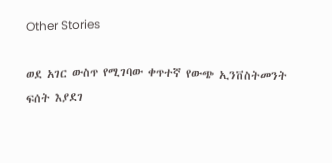Other Stories

ወደ አገር ውስጥ የሚገባው ቀጥተኛ የውጭ ኢንቨስትመንት ፍሰት እያደገ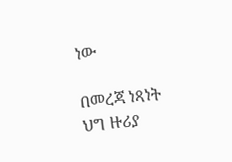ነው

በመረጃ ነጻነት ህግ ዙሪያ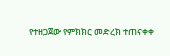የተዘጋጀው የምክክር መድረክ ተጠናቀቀ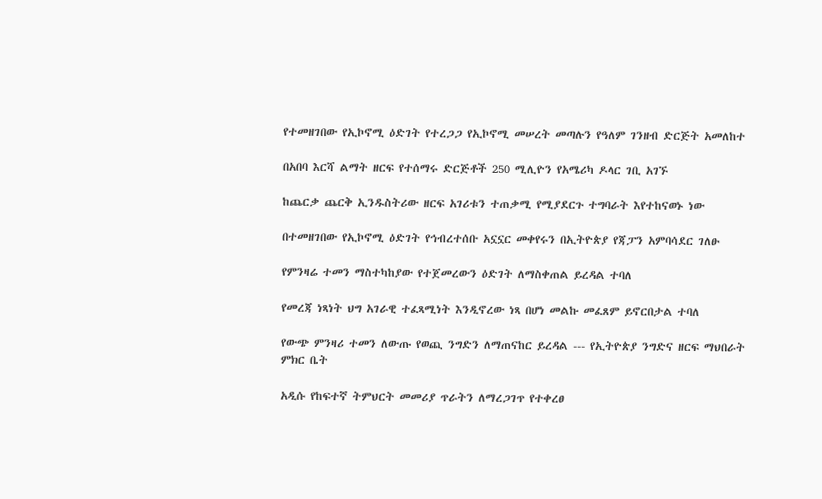የተመዘገበው የኢኮኖሚ ዕድገት የተረጋጋ የኢኮኖሚ መሠረት መጣሉን የዓለም ገንዘብ ድርጅት አመለከተ

በአበባ እርሻ ልማት ዘርፍ የተሰማሩ ድርጅቶች 250 ሚሊዮን የአሜሪካ ዶላር ገቢ አገኙ

ከጨርቃ ጨርቅ ኢንዱስትሪው ዘርፍ አገሪቱን ተጠቃሚ የሚያደርጉ ተግባራት እየተከናወኑ ነው

በተመዘገበው የኢኮኖሚ ዕድገት የኅብረተሰቡ አኗኗር መቀየሩን በኢትዮጵያ የጃፓን አምባሳደር ገለፁ

የምንዛሬ ተመን ማስተካከያው የተጀመረውን ዕድገት ለማስቀጠል ይረዳል ተባለ

የመረጃ ነጻነት ህግ አገራዊ ተፈጻሚነት እንዲኖረው ነጻ በሆነ መልኩ መፈጸም ይኖርበታል ተባለ

የውጭ ምንዛሪ ተመን ለውጡ የወጪ ንግድን ለማጠናከር ይረዳል --- የኢትዮጵያ ንግድና ዘርፍ ማህበራት ምክር ቤት

አዲሱ የከፍተኛ ትምህርት መመሪያ ጥራትን ለማረጋገጥ የተቀረፀ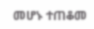መሆኑ ተጠቆመ